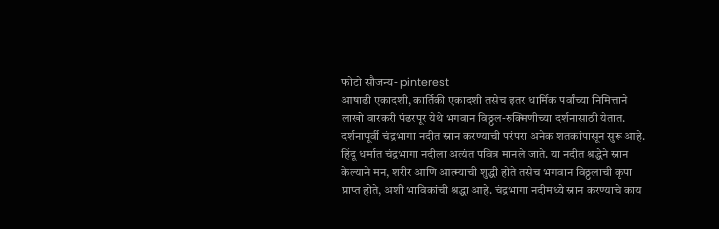फोटो सौजन्य- pinterest
आषाढी एकादशी, कार्तिकी एकादशी तसेच इतर धार्मिक पर्वांच्या निमित्ताने लाखो वारकरी पंढरपूर येथे भगवान विठ्ठल-रुक्मिणीच्या दर्शनासाठी येतात. दर्शनापूर्वी चंद्रभागा नदीत स्नान करण्याची परंपरा अनेक शतकांपासून सुरू आहे. हिंदू धर्मात चंद्रभागा नदीला अत्यंत पवित्र मानले जाते. या नदीत श्रद्धेने स्नान केल्याने मन, शरीर आणि आत्म्याची शुद्धी होते तसेच भगवान विठ्ठलाची कृपा प्राप्त होते, अशी भाविकांची श्रद्धा आहे. चंद्रभागा नदीमध्ये स्नान करण्याचे काय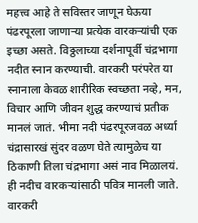महत्त्व आहे ते सविस्तर जाणून घेऊया
पंढरपूरला जाणाऱ्या प्रत्येक वारकऱ्यांची एक इच्छा असते. विठ्ठलाच्या दर्शनापूर्वी चंद्रभागा नदीत स्नान करण्याची. वारकरी परंपरेत या स्नानाला केवळ शारीरिक स्वच्छता नव्हे, मन, विचार आणि जीवन शुद्ध करण्याचं प्रतीक मानलं जातं. भीमा नदी पंढरपूरजवळ अर्ध्या चंद्रासारखं सुंदर वळण घेते त्यामुळेच या ठिकाणी तिला चंद्रभागा असं नाव मिळालयं. ही नदीच वारकऱ्यांसाठी पवित्र मानली जाते. वारकरी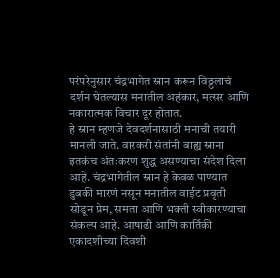परंपरेनुसार चंद्रभागेत स्नान करून विठ्ठलाचं दर्शन घेतल्यास मनातील अहंकार, मत्सर आणि नकारात्मक विचार दूर होतात.
हे स्नान म्हणजे देवदर्शनासाठी मनाची तयारी मानली जाते. वारकरी संतांनी बाह्य स्नाना इतकंच अंतःकरण शुद्ध असण्याचा संदेश दिला आहे. चंद्रभागेतील स्नान हे केवळ पाण्यात डुबकी मारणं नसून मनातील वाईट प्रवृती सोडून प्रेम, समता आणि भक्ती स्वीकारण्याचा संकल्प आहे. आषाढी आणि कार्तिकी एकादशीच्या दिवशी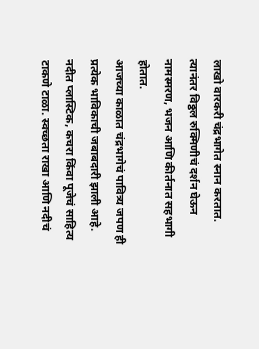लाखो वारकरी चंद्रभागेत स्नान करतात. त्यानंतर विठ्ठल रुक्मिणीचं दर्शन घेऊन नामस्मरण, भजन आणि कीर्तनात सहभागी होतात.
आजच्या काळात चंद्रभागेचं पावित्र्य जपण ही प्रत्येक भाविकाची जबाबदारी झाली आहे. नदीत प्लास्टिक, कचरा किंवा पूजेचं साहित्य टाकणे टाळा. स्वच्छता राखा आणि नदीचं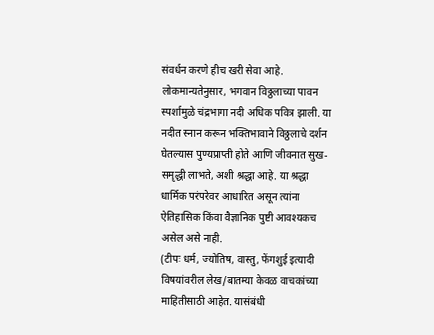संवर्धन करणे हीच खरी सेवा आहे.
लोकमान्यतेनुसार, भगवान विठ्ठलाच्या पावन स्पर्शामुळे चंद्रभागा नदी अधिक पवित्र झाली. या नदीत स्नान करून भक्तिभावाने विठ्ठलाचे दर्शन घेतल्यास पुण्यप्राप्ती होते आणि जीवनात सुख-समृद्धी लाभते, अशी श्रद्धा आहे. या श्रद्धा धार्मिक परंपरेवर आधारित असून त्यांना ऐतिहासिक किंवा वैज्ञानिक पुष्टी आवश्यकच असेल असे नाही.
(टीपः धर्म, ज्योतिष, वास्तु, फेंगशुई इत्यादी विषयांवरील लेख/बातम्या केवळ वाचकांच्या माहितीसाठी आहेत. यासंबंधी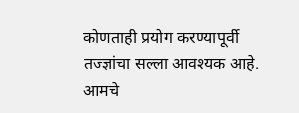कोणताही प्रयोग करण्यापूर्वी तज्ज्ञांचा सल्ला आवश्यक आहे. आमचे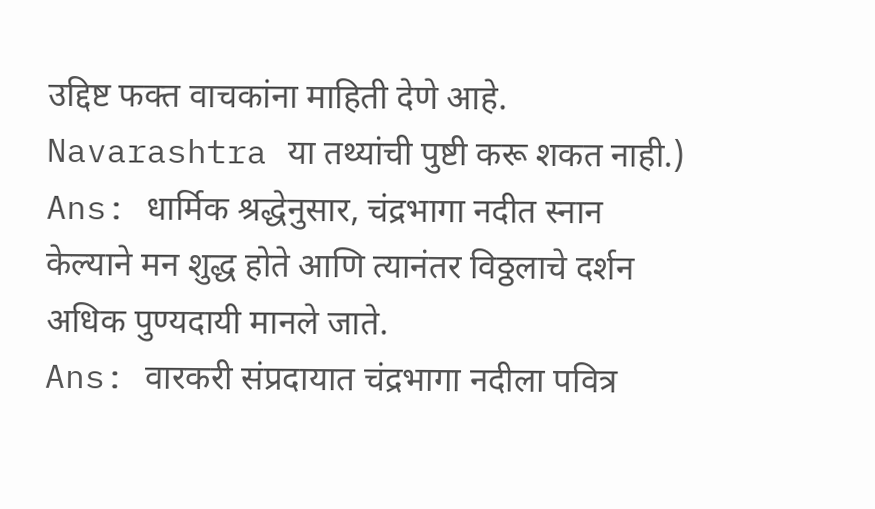उद्दिष्ट फक्त वाचकांना माहिती देणे आहे. Navarashtra या तथ्यांची पुष्टी करू शकत नाही.)
Ans: धार्मिक श्रद्धेनुसार, चंद्रभागा नदीत स्नान केल्याने मन शुद्ध होते आणि त्यानंतर विठ्ठलाचे दर्शन अधिक पुण्यदायी मानले जाते.
Ans: वारकरी संप्रदायात चंद्रभागा नदीला पवित्र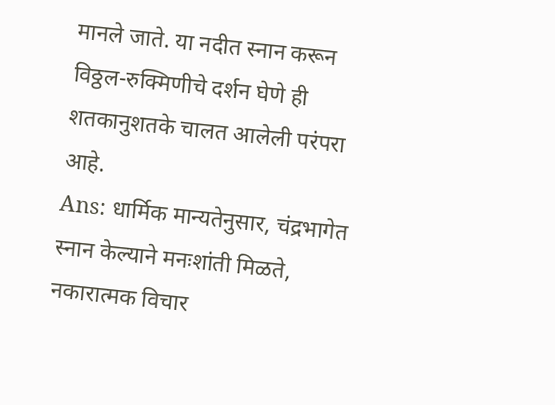मानले जाते. या नदीत स्नान करून विठ्ठल-रुक्मिणीचे दर्शन घेणे ही शतकानुशतके चालत आलेली परंपरा आहे.
Ans: धार्मिक मान्यतेनुसार, चंद्रभागेत स्नान केल्याने मनःशांती मिळते, नकारात्मक विचार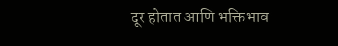दूर होतात आणि भक्तिभाव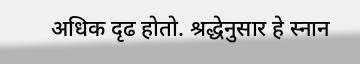अधिक दृढ होतो. श्रद्धेनुसार हे स्नान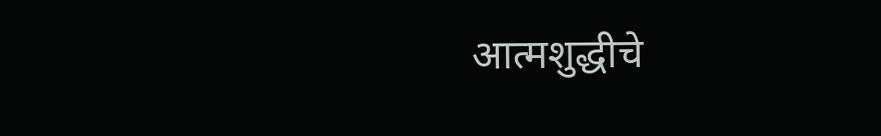आत्मशुद्धीचे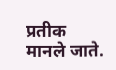प्रतीक मानले जाते.